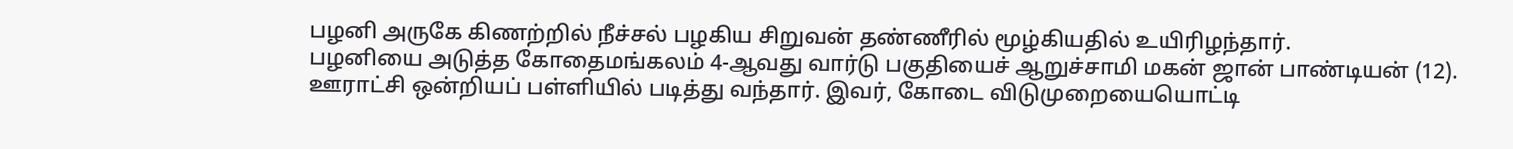பழனி அருகே கிணற்றில் நீச்சல் பழகிய சிறுவன் தண்ணீரில் மூழ்கியதில் உயிரிழந்தார்.
பழனியை அடுத்த கோதைமங்கலம் 4-ஆவது வார்டு பகுதியைச் ஆறுச்சாமி மகன் ஜான் பாண்டியன் (12). ஊராட்சி ஒன்றியப் பள்ளியில் படித்து வந்தார். இவர், கோடை விடுமுறையையொட்டி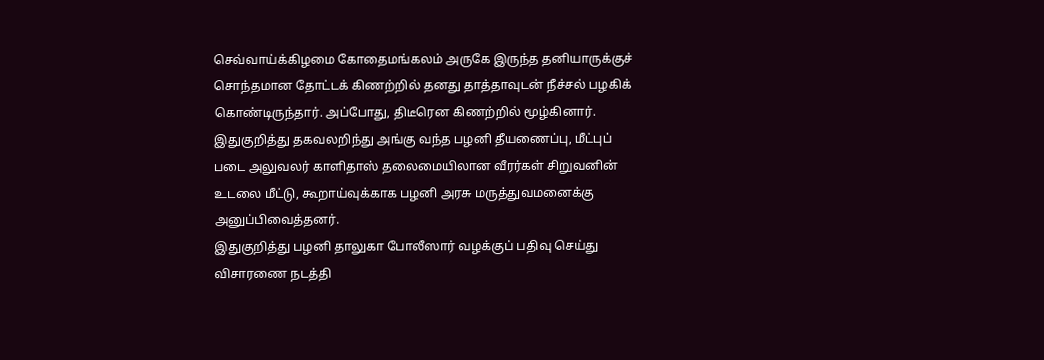செவ்வாய்க்கிழமை கோதைமங்கலம் அருகே இருந்த தனியாருக்குச் சொந்தமான தோட்டக் கிணற்றில் தனது தாத்தாவுடன் நீச்சல் பழகிக் கொண்டிருந்தார். அப்போது, திடீரென கிணற்றில் மூழ்கினார். இதுகுறித்து தகவலறிந்து அங்கு வந்த பழனி தீயணைப்பு, மீட்புப் படை அலுவலர் காளிதாஸ் தலைமையிலான வீரர்கள் சிறுவனின் உடலை மீட்டு, கூறாய்வுக்காக பழனி அரசு மருத்துவமனைக்கு அனுப்பிவைத்தனர்.
இதுகுறித்து பழனி தாலுகா போலீஸார் வழக்குப் பதிவு செய்து விசாரணை நடத்தி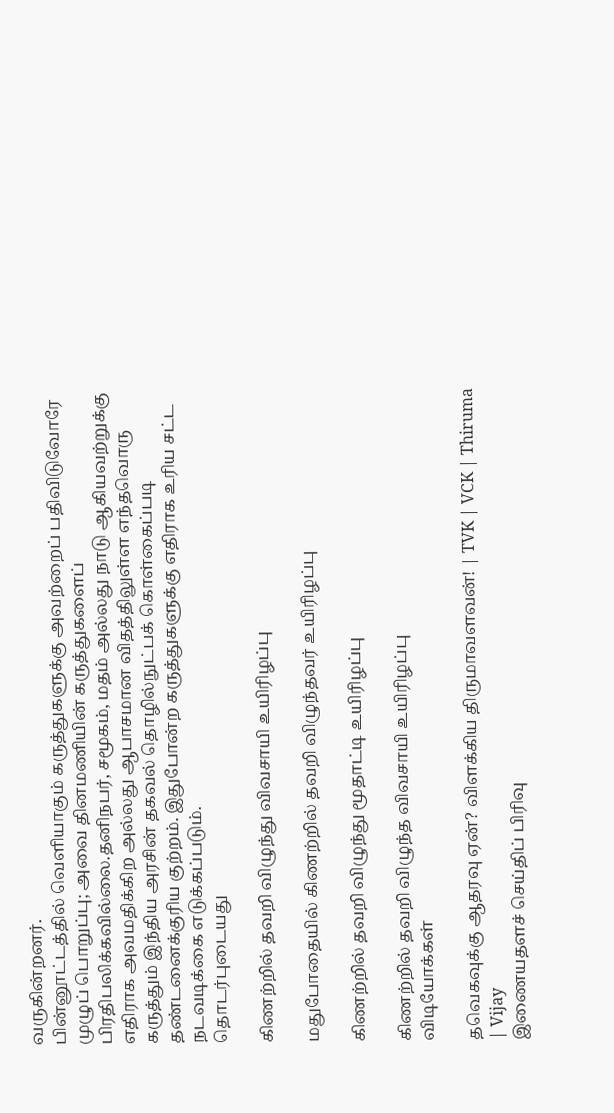வருகின்றனர்.
பின்னூட்டத்தில் வெளியாகும் கருத்துகளுக்கு அவற்றைப் பதிவிடுவோரே முழுப் பொறுப்பு; அவை தினமணியின் கருத்துகளைப் பிரதிபலிக்கவில்லை.தனிநபர், சமூகம், மதம் அல்லது நாடு ஆகியவற்றுக்கு எதிராக அவமதிக்கிற அல்லது ஆபாசமான விதத்திலுள்ள எந்தவொரு கருத்தும் இந்திய அரசின் தகவல் தொழில்நுட்பக் கொள்கைப்படி தண்டனைக்குரிய குற்றம். இதுபோன்ற கருத்துகளுக்கு எதிராக உரிய சட்ட நடவடிக்கை எடுக்கப்படும்.
தொடர்புடையது

கிணற்றில் தவறி விழுந்து விவசாயி உயிரிழப்பு

மதுபோதையில் கிணற்றில் தவறி விழுந்தவர் உயிரிழப்பு

கிணற்றில் தவறி விழுந்து மூதாட்டி உயிரிழப்பு

கிணற்றில் தவறி விழுந்த விவசாயி உயிரிழப்பு
விடியோக்கள்

தவெகவுக்கு ஆதரவு ஏன்? விளக்கிய திருமாவளவன்! | TVK | VCK | Thiruma | Vijay
இணையதளச் செய்திப் பிரிவு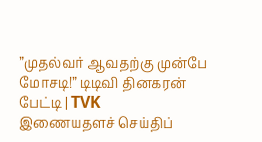”முதல்வர் ஆவதற்கு முன்பே மோசடி!” டிடிவி தினகரன் பேட்டி | TVK
இணையதளச் செய்திப்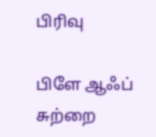பிரிவு

பிளே ஆஃப் சுற்றை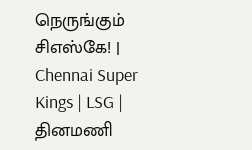நெருங்கும் சிஎஸ்கே! | Chennai Super Kings | LSG |
தினமணி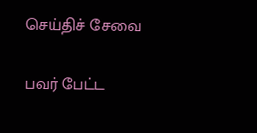செய்திச் சேவை

பவர் பேட்ட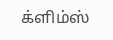க்ளிம்ஸ்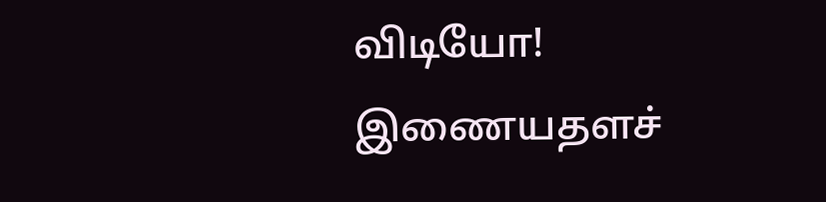விடியோ!
இணையதளச்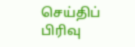செய்திப் பிரிவு